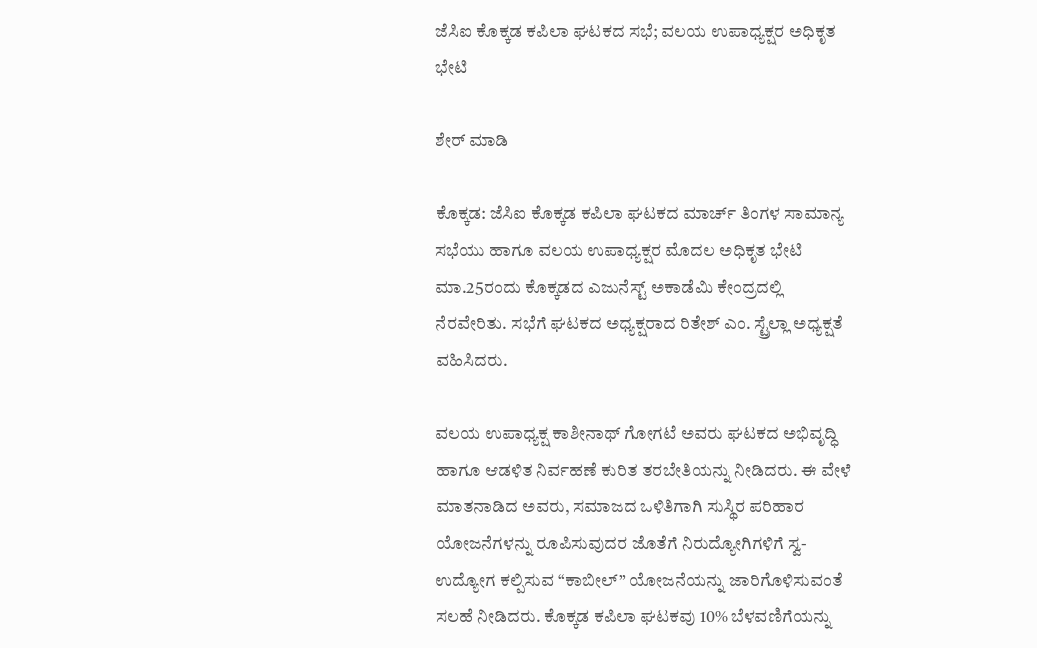ಜೆಸಿಐ ಕೊಕ್ಕಡ ಕಪಿಲಾ ಘಟಕದ ಸಭೆ; ವಲಯ ಉಪಾಧ್ಯಕ್ಷರ ಅಧಿಕೃತ ಭೇಟಿ

ಶೇರ್ ಮಾಡಿ

ಕೊಕ್ಕಡ: ಜೆಸಿಐ ಕೊಕ್ಕಡ ಕಪಿಲಾ ಘಟಕದ ಮಾರ್ಚ್ ತಿಂಗಳ ಸಾಮಾನ್ಯ ಸಭೆಯು ಹಾಗೂ ವಲಯ ಉಪಾಧ್ಯಕ್ಷರ ಮೊದಲ ಅಧಿಕೃತ ಭೇಟಿ ಮಾ.25ರಂದು ಕೊಕ್ಕಡದ ಎಜುನೆಸ್ಟ್ ಅಕಾಡೆಮಿ ಕೇಂದ್ರದಲ್ಲಿ ನೆರವೇರಿತು. ಸಭೆಗೆ ಘಟಕದ ಅಧ್ಯಕ್ಷರಾದ ರಿತೇಶ್ ಎಂ. ಸ್ಟ್ರೆಲ್ಲಾ ಅಧ್ಯಕ್ಷತೆ ವಹಿಸಿದರು.

ವಲಯ ಉಪಾಧ್ಯಕ್ಷ ಕಾಶೀನಾಥ್ ಗೋಗಟೆ ಅವರು ಘಟಕದ ಅಭಿವೃದ್ಧಿ ಹಾಗೂ ಆಡಳಿತ ನಿರ್ವಹಣೆ ಕುರಿತ ತರಬೇತಿಯನ್ನು ನೀಡಿದರು. ಈ ವೇಳೆ ಮಾತನಾಡಿದ ಅವರು, ಸಮಾಜದ ಒಳಿತಿಗಾಗಿ ಸುಸ್ಥಿರ ಪರಿಹಾರ ಯೋಜನೆಗಳನ್ನು ರೂಪಿಸುವುದರ ಜೊತೆಗೆ ನಿರುದ್ಯೋಗಿಗಳಿಗೆ ಸ್ವ-ಉದ್ಯೋಗ ಕಲ್ಪಿಸುವ “ಕಾಬೀಲ್” ಯೋಜನೆಯನ್ನು ಜಾರಿಗೊಳಿಸುವಂತೆ ಸಲಹೆ ನೀಡಿದರು. ಕೊಕ್ಕಡ ಕಪಿಲಾ ಘಟಕವು 10% ಬೆಳವಣಿಗೆಯನ್ನು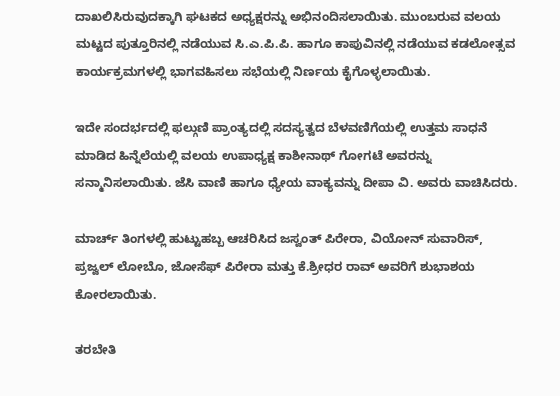ದಾಖಲಿಸಿರುವುದಕ್ಕಾಗಿ ಘಟಕದ ಅಧ್ಯಕ್ಷರನ್ನು ಅಭಿನಂದಿಸಲಾಯಿತು. ಮುಂಬರುವ ವಲಯ ಮಟ್ಟದ ಪುತ್ತೂರಿನಲ್ಲಿ ನಡೆಯುವ ಸಿ.ಎ.ಪಿ.ಪಿ. ಹಾಗೂ ಕಾಪುವಿನಲ್ಲಿ ನಡೆಯುವ ಕಡಲೋತ್ಸವ ಕಾರ್ಯಕ್ರಮಗಳಲ್ಲಿ ಭಾಗವಹಿಸಲು ಸಭೆಯಲ್ಲಿ ನಿರ್ಣಯ ಕೈಗೊಳ್ಳಲಾಯಿತು.

ಇದೇ ಸಂದರ್ಭದಲ್ಲಿ ಫಲ್ಗುಣಿ ಪ್ರಾಂತ್ಯದಲ್ಲಿ ಸದಸ್ಯತ್ವದ ಬೆಳವಣಿಗೆಯಲ್ಲಿ ಉತ್ತಮ ಸಾಧನೆ ಮಾಡಿದ ಹಿನ್ನೆಲೆಯಲ್ಲಿ ವಲಯ ಉಪಾಧ್ಯಕ್ಷ ಕಾಶೀನಾಥ್ ಗೋಗಟೆ ಅವರನ್ನು ಸನ್ಮಾನಿಸಲಾಯಿತು. ಜೆಸಿ ವಾಣಿ ಹಾಗೂ ಧ್ಯೇಯ ವಾಕ್ಯವನ್ನು ದೀಪಾ ವಿ. ಅವರು ವಾಚಿಸಿದರು.

ಮಾರ್ಚ್ ತಿಂಗಳಲ್ಲಿ ಹುಟ್ಟುಹಬ್ಬ ಆಚರಿಸಿದ ಜಸ್ವಂತ್ ಪಿರೇರಾ, ವಿಯೋನ್ ಸುವಾರಿಸ್, ಪ್ರಜ್ವಲ್ ಲೋಬೊ, ಜೋಸೆಫ್ ಪಿರೇರಾ ಮತ್ತು ಕೆ.ಶ್ರೀಧರ ರಾವ್ ಅವರಿಗೆ ಶುಭಾಶಯ ಕೋರಲಾಯಿತು.

ತರಬೇತಿ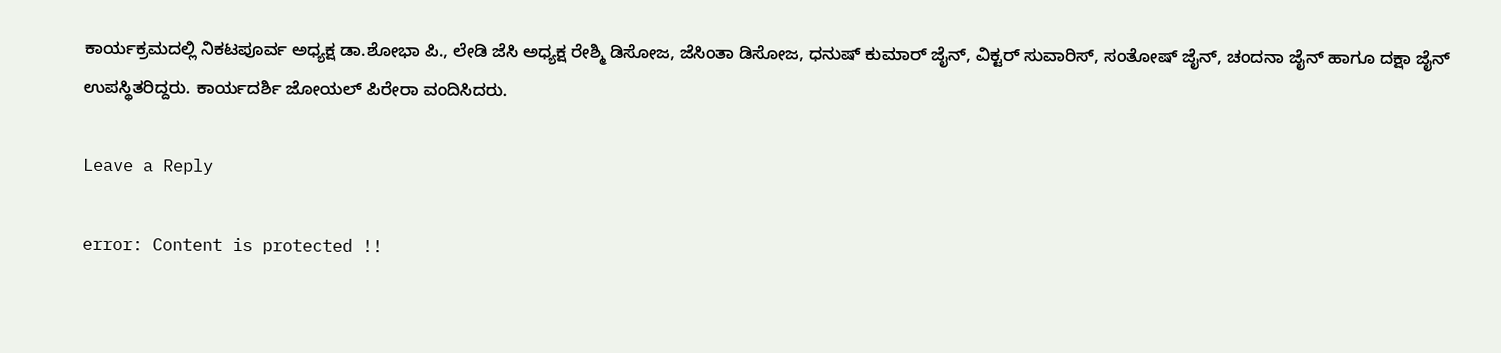ಕಾರ್ಯಕ್ರಮದಲ್ಲಿ ನಿಕಟಪೂರ್ವ ಅಧ್ಯಕ್ಷ ಡಾ.ಶೋಭಾ ಪಿ., ಲೇಡಿ ಜೆಸಿ ಅಧ್ಯಕ್ಷ ರೇಶ್ಮಿ ಡಿಸೋಜ, ಜೆಸಿಂತಾ ಡಿಸೋಜ, ಧನುಷ್ ಕುಮಾರ್ ಜೈನ್, ವಿಕ್ಟರ್ ಸುವಾರಿಸ್, ಸಂತೋಷ್ ಜೈನ್, ಚಂದನಾ ಜೈನ್ ಹಾಗೂ ದಕ್ಷಾ ಜೈನ್ ಉಪಸ್ಥಿತರಿದ್ದರು. ಕಾರ್ಯದರ್ಶಿ ಜೋಯಲ್ ಪಿರೇರಾ ವಂದಿಸಿದರು.

Leave a Reply

error: Content is protected !!